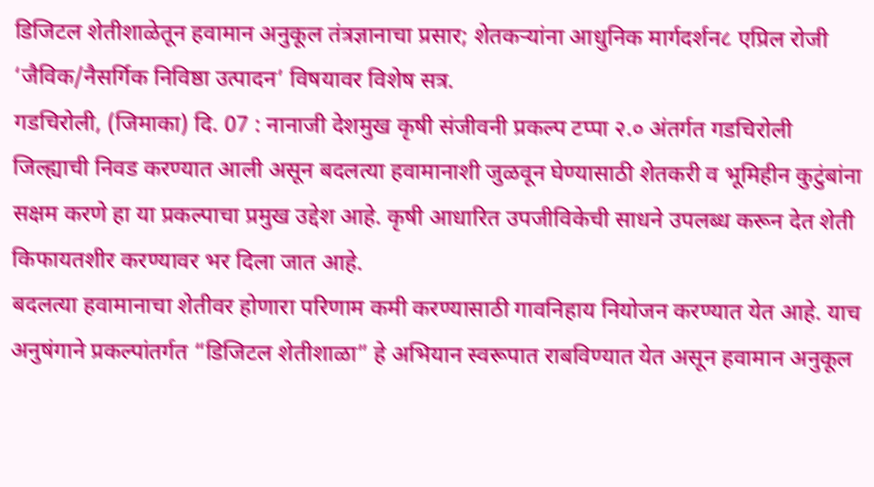डिजिटल शेतीशाळेतून हवामान अनुकूल तंत्रज्ञानाचा प्रसार; शेतकऱ्यांना आधुनिक मार्गदर्शन८ एप्रिल रोजी ‘जैविक/नैसर्गिक निविष्ठा उत्पादन’ विषयावर विशेष सत्र.
गडचिरोली, (जिमाका) दि. 07 : नानाजी देशमुख कृषी संजीवनी प्रकल्प टप्पा २.० अंतर्गत गडचिरोली जिल्ह्याची निवड करण्यात आली असून बदलत्या हवामानाशी जुळवून घेण्यासाठी शेतकरी व भूमिहीन कुटुंबांना सक्षम करणे हा या प्रकल्पाचा प्रमुख उद्देश आहे. कृषी आधारित उपजीविकेची साधने उपलब्ध करून देत शेती किफायतशीर करण्यावर भर दिला जात आहे.
बदलत्या हवामानाचा शेतीवर होणारा परिणाम कमी करण्यासाठी गावनिहाय नियोजन करण्यात येत आहे. याच अनुषंगाने प्रकल्पांतर्गत “डिजिटल शेतीशाळा” हे अभियान स्वरूपात राबविण्यात येत असून हवामान अनुकूल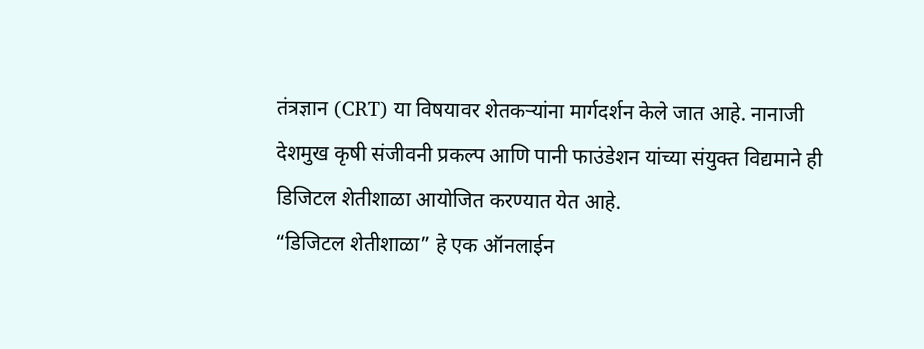तंत्रज्ञान (CRT) या विषयावर शेतकऱ्यांना मार्गदर्शन केले जात आहे. नानाजी देशमुख कृषी संजीवनी प्रकल्प आणि पानी फाउंडेशन यांच्या संयुक्त विद्यमाने ही डिजिटल शेतीशाळा आयोजित करण्यात येत आहे.
“डिजिटल शेतीशाळा” हे एक ऑनलाईन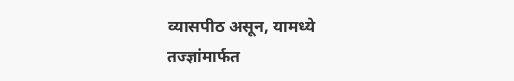व्यासपीठ असून, यामध्ये तज्ज्ञांमार्फत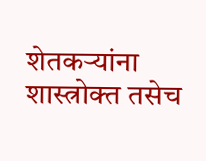शेतकऱ्यांना शास्त्रोक्त तसेच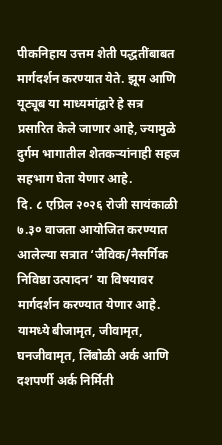पीकनिहाय उत्तम शेती पद्धतींबाबत मार्गदर्शन करण्यात येते. झूम आणि यूट्यूब या माध्यमांद्वारे हे सत्र प्रसारित केले जाणार आहे, ज्यामुळे दुर्गम भागातील शेतकऱ्यांनाही सहज सहभाग घेता येणार आहे.
दि. ८ एप्रिल २०२६ रोजी सायंकाळी ७.३० वाजता आयोजित करण्यात आलेल्या सत्रात ‘जैविक/नैसर्गिक निविष्ठा उत्पादन’ या विषयावर मार्गदर्शन करण्यात येणार आहे. यामध्ये बीजामृत, जीवामृत, घनजीवामृत, लिंबोळी अर्क आणि दशपर्णी अर्क निर्मिती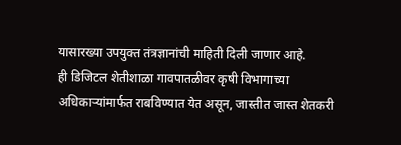यासारख्या उपयुक्त तंत्रज्ञानांची माहिती दिली जाणार आहे.
ही डिजिटल शेतीशाळा गावपातळीवर कृषी विभागाच्या अधिकाऱ्यांमार्फत राबविण्यात येत असून, जास्तीत जास्त शेतकरी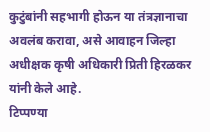कुटुंबांनी सहभागी होऊन या तंत्रज्ञानाचा अवलंब करावा, असे आवाहन जिल्हा अधीक्षक कृषी अधिकारी प्रिती हिरळकर यांनी केले आहे.
टिप्पण्या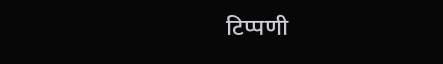टिप्पणी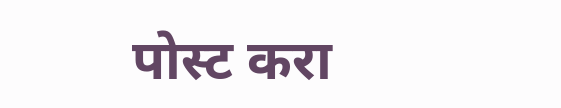पोस्ट करा